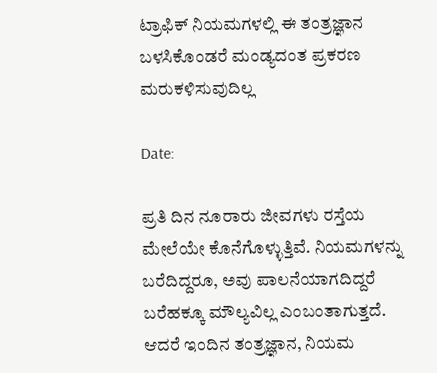ಟ್ರಾಫಿಕ್ ನಿಯಮಗಳಲ್ಲಿ ಈ ತಂತ್ರಜ್ಞಾನ ಬಳಸಿಕೊಂಡರೆ ಮಂಡ್ಯದಂತ ಪ್ರಕರಣ ಮರುಕಳಿಸುವುದಿಲ್ಲ

Date:

ಪ್ರತಿ ದಿನ ನೂರಾರು ಜೀವಗಳು ರಸ್ತೆಯ ಮೇಲೆಯೇ ಕೊನೆಗೊಳ್ಳುತ್ತಿವೆ. ನಿಯಮಗಳನ್ನು ಬರೆದಿದ್ದರೂ, ಅವು ಪಾಲನೆಯಾಗದಿದ್ದರೆ ಬರೆಹಕ್ಕೂ ಮೌಲ್ಯವಿಲ್ಲ ಎಂಬಂತಾಗುತ್ತದೆ. ಆದರೆ ಇಂದಿನ ತಂತ್ರಜ್ಞಾನ, ನಿಯಮ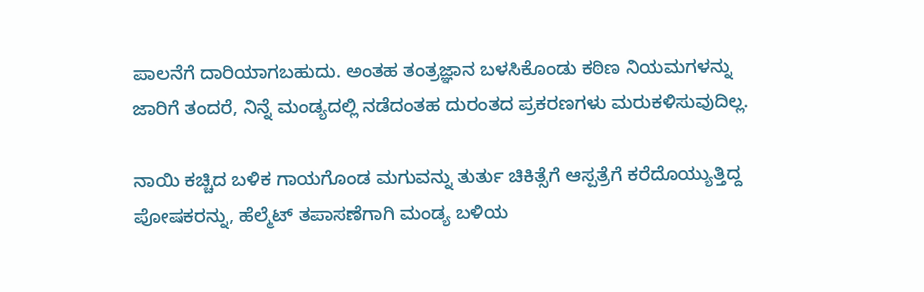ಪಾಲನೆಗೆ ದಾರಿಯಾಗಬಹುದು. ಅಂತಹ ತಂತ್ರಜ್ಞಾನ ಬಳಸಿಕೊಂಡು ಕಠಿಣ ನಿಯಮಗಳನ್ನು ಜಾರಿಗೆ ತಂದರೆ, ನಿನ್ನೆ ಮಂಡ್ಯದಲ್ಲಿ ನಡೆದಂತಹ ದುರಂತದ ಪ್ರಕರಣಗಳು ಮರುಕಳಿಸುವುದಿಲ್ಲ.

ನಾಯಿ ಕಚ್ಚಿದ ಬಳಿಕ ಗಾಯಗೊಂಡ ಮಗುವನ್ನು ತುರ್ತು ಚಿಕಿತ್ಸೆಗೆ ಆಸ್ಪತ್ರೆಗೆ ಕರೆದೊಯ್ಯುತ್ತಿದ್ದ ಪೋಷಕರನ್ನು, ಹೆಲ್ಮೆಟ್ ತಪಾಸಣೆಗಾಗಿ ಮಂಡ್ಯ ಬಳಿಯ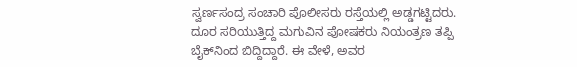ಸ್ವರ್ಣಸಂದ್ರ ಸಂಚಾರಿ ಪೊಲೀಸರು ರಸ್ತೆಯಲ್ಲಿ ಅಡ್ಡಗಟ್ಟಿದರು. ದೂರ ಸರಿಯುತ್ತಿದ್ದ ಮಗುವಿನ ಪೋಷಕರು ನಿಯಂತ್ರಣ ತಪ್ಪಿ ಬೈಕ್‌ನಿಂದ ಬಿದ್ದಿದ್ದಾರೆ. ಈ ವೇಳೆ, ಅವರ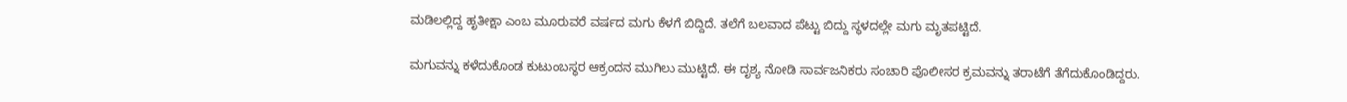ಮಡಿಲಲ್ಲಿದ್ದ ಹೃತೀಕ್ಷಾ ಎಂಬ ಮೂರುವರೆ ವರ್ಷದ ಮಗು ಕೆಳಗೆ ಬಿದ್ದಿದೆ. ತಲೆಗೆ ಬಲವಾದ ಪೆಟ್ಟು ಬಿದ್ದು ಸ್ಥಳದಲ್ಲೇ ಮಗು ಮೃತಪಟ್ಟಿದೆ.

ಮಗುವನ್ನು ಕಳೆದುಕೊಂಡ ಕುಟುಂಬಸ್ಥರ ಆಕ್ರಂದನ ಮುಗಿಲು ಮುಟ್ಟಿದೆ. ಈ ದೃಶ್ಯ ನೋಡಿ ಸಾರ್ವಜನಿಕರು ಸಂಚಾರಿ ಪೊಲೀಸರ ಕ್ರಮವನ್ನು ತರಾಟೆಗೆ ತೆಗೆದುಕೊಂಡಿದ್ದರು.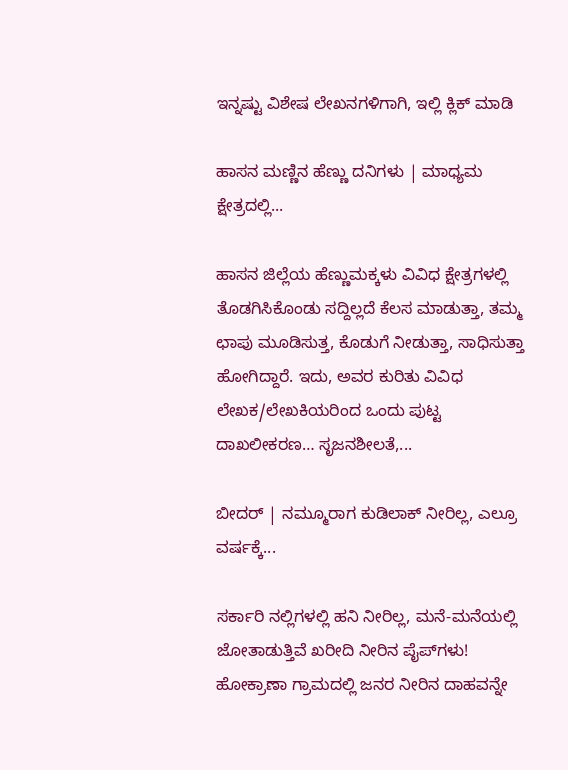ಇನ್ನಷ್ಟು ವಿಶೇಷ ಲೇಖನಗಳಿಗಾಗಿ, ಇಲ್ಲಿ ಕ್ಲಿಕ್ ಮಾಡಿ

ಹಾಸನ ಮಣ್ಣಿನ ಹೆಣ್ಣು ದನಿಗಳು | ಮಾಧ್ಯಮ ಕ್ಷೇತ್ರದಲ್ಲಿ...

ಹಾಸನ ಜಿಲ್ಲೆಯ ಹೆಣ್ಣುಮಕ್ಕಳು ವಿವಿಧ ಕ್ಷೇತ್ರಗಳಲ್ಲಿ ತೊಡಗಿಸಿಕೊಂಡು ಸದ್ದಿಲ್ಲದೆ ಕೆಲಸ ಮಾಡುತ್ತಾ, ತಮ್ಮ ಛಾಪು ಮೂಡಿಸುತ್ತ, ಕೊಡುಗೆ ನೀಡುತ್ತಾ, ಸಾಧಿಸುತ್ತಾ ಹೋಗಿದ್ದಾರೆ. ಇದು, ಅವರ ಕುರಿತು ವಿವಿಧ ಲೇಖಕ/ಲೇಖಕಿಯರಿಂದ ಒಂದು ಪುಟ್ಟ ದಾಖಲೀಕರಣ… ಸೃಜನಶೀಲತೆ,...

ಬೀದರ್ | ನಮ್ಮೂರಾಗ ಕುಡಿಲಾಕ್ ನೀರಿಲ್ಲ, ಎಲ್ರೂ ವರ್ಷಕ್ಕೆ...

ಸರ್ಕಾರಿ ನಲ್ಲಿಗಳಲ್ಲಿ ಹನಿ ನೀರಿಲ್ಲ, ಮನೆ-ಮನೆಯಲ್ಲಿ ಜೋತಾಡುತ್ತಿವೆ ಖರೀದಿ ನೀರಿನ ಪೈಪ್‌ಗಳು! ಹೋಕ್ರಾಣಾ ಗ್ರಾಮದಲ್ಲಿ ಜನರ ನೀರಿನ ದಾಹವನ್ನೇ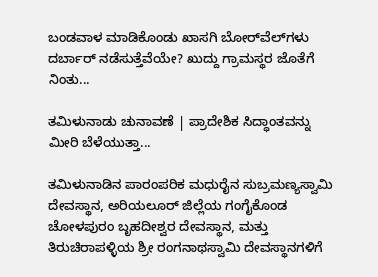ಬಂಡವಾಳ ಮಾಡಿಕೊಂಡು ಖಾಸಗಿ ಬೋರ್‌ವೆಲ್‌ಗಳು ದರ್ಬಾರ್‌ ನಡೆಸುತ್ತೆವೆಯೇ? ಖುದ್ದು ಗ್ರಾಮಸ್ಥರ ಜೊತೆಗೆ ನಿಂತು...

ತಮಿಳುನಾಡು ಚುನಾವಣೆ | ಪ್ರಾದೇಶಿಕ ಸಿದ್ಧಾಂತವನ್ನು ಮೀರಿ ಬೆಳೆಯುತ್ತಾ...

ತಮಿಳುನಾಡಿನ ಪಾರಂಪರಿಕ ಮಧುರೈನ ಸುಬ್ರಮಣ್ಯಸ್ವಾಮಿ ದೇವಸ್ಥಾನ, ಅರಿಯಲೂರ್ ಜಿಲ್ಲೆಯ ಗಂಗೈಕೊಂಡ ಚೋಳಪುರಂ ಬೃಹದೀಶ್ವರ ದೇವಸ್ಥಾನ, ಮತ್ತು ತಿರುಚಿರಾಪಳ್ಳಿಯ ಶ್ರೀ ರಂಗನಾಥಸ್ವಾಮಿ ದೇವಸ್ಥಾನಗಳಿಗೆ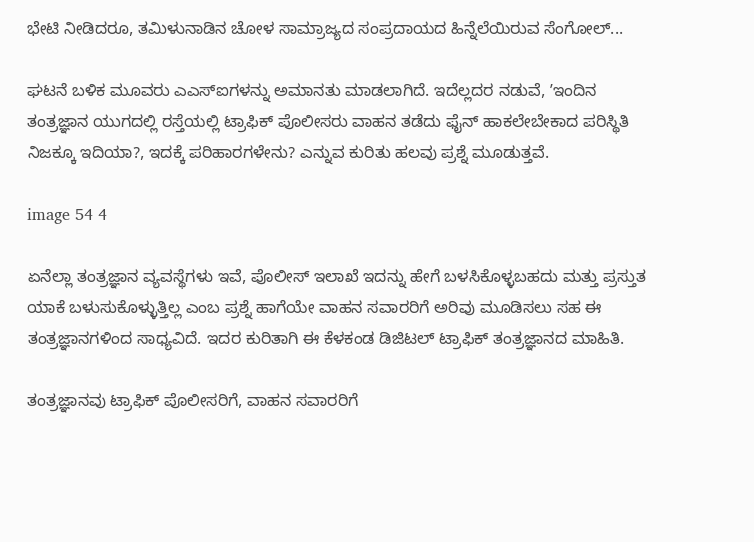ಭೇಟಿ ನೀಡಿದರೂ, ತಮಿಳುನಾಡಿನ ಚೋಳ ಸಾಮ್ರಾಜ್ಯದ ಸಂಪ್ರದಾಯದ ಹಿನ್ನೆಲೆಯಿರುವ ಸೆಂಗೋಲ್...

ಘಟನೆ ಬಳಿಕ ಮೂವರು ಎಎಸ್ಐಗಳನ್ನು ಅಮಾನತು ಮಾಡಲಾಗಿದೆ. ಇದೆಲ್ಲದರ ನಡುವೆ, ʼಇಂದಿನ ತಂತ್ರಜ್ಞಾನ ಯುಗದಲ್ಲಿ ರಸ್ತೆಯಲ್ಲಿ ಟ್ರಾಫಿಕ್ ಪೊಲೀಸರು ವಾಹನ ತಡೆದು ಫೈನ್ ಹಾಕಲೇಬೇಕಾದ ಪರಿಸ್ಥಿತಿ ನಿಜಕ್ಕೂ ಇದಿಯಾ?, ಇದಕ್ಕೆ ಪರಿಹಾರಗಳೇನು? ಎನ್ನುವ ಕುರಿತು ಹಲವು ಪ್ರಶ್ನೆ ಮೂಡುತ್ತವೆ.

image 54 4

ಏನೆಲ್ಲಾ ತಂತ್ರಜ್ಞಾನ ವ್ಯವಸ್ಥೆಗಳು ಇವೆ, ಪೊಲೀಸ್ ಇಲಾಖೆ ಇದನ್ನು ಹೇಗೆ ಬಳಸಿಕೊಳ್ಳಬಹದು ಮತ್ತು ಪ್ರಸ್ತುತ ಯಾಕೆ ಬಳುಸುಕೊಳ್ಳುತ್ತಿಲ್ಲ ಎಂಬ ಪ್ರಶ್ನೆ ಹಾಗೆಯೇ ವಾಹನ ಸವಾರರಿಗೆ ಅರಿವು ಮೂಡಿಸಲು ಸಹ ಈ ತಂತ್ರಜ್ಞಾನಗಳಿಂದ ಸಾಧ್ಯವಿದೆ. ಇದರ ಕುರಿತಾಗಿ ಈ ಕೆಳಕಂಡ ಡಿಜಿಟಲ್ ಟ್ರಾಫಿಕ್ ತಂತ್ರಜ್ಞಾನದ ಮಾಹಿತಿ.

ತಂತ್ರಜ್ಞಾನವು ಟ್ರಾಫಿಕ್ ಪೊಲೀಸರಿಗೆ, ವಾಹನ ಸವಾರರಿಗೆ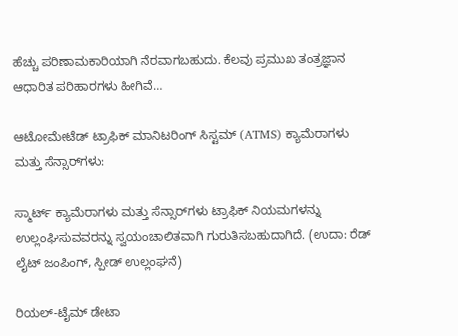ಹೆಚ್ಚು ಪರಿಣಾಮಕಾರಿಯಾಗಿ ನೆರವಾಗಬಹುದು. ಕೆಲವು ಪ್ರಮುಖ ತಂತ್ರಜ್ಞಾನ ಆಧಾರಿತ ಪರಿಹಾರಗಳು ಹೀಗಿವೆ…

ಆಟೋಮೇಟೆಡ್ ಟ್ರಾಫಿಕ್ ಮಾನಿಟರಿಂಗ್ ಸಿಸ್ಟಮ್ (ATMS) ಕ್ಯಾಮೆರಾಗಳು ಮತ್ತು ಸೆನ್ಸಾರ್‌ಗಳು:

ಸ್ಮಾರ್ಟ್ ಕ್ಯಾಮೆರಾಗಳು ಮತ್ತು ಸೆನ್ಸಾರ್‌ಗಳು ಟ್ರಾಫಿಕ್ ನಿಯಮಗಳನ್ನು ಉಲ್ಲಂಘಿಸುವವರನ್ನು ಸ್ವಯಂಚಾಲಿತವಾಗಿ ಗುರುತಿಸಬಹುದಾಗಿದೆ. (ಉದಾ: ರೆಡ್ ಲೈಟ್ ಜಂಪಿಂಗ್, ಸ್ಪೀಡ್ ಉಲ್ಲಂಘನೆ)

ರಿಯಲ್-ಟೈಮ್ ಡೇಟಾ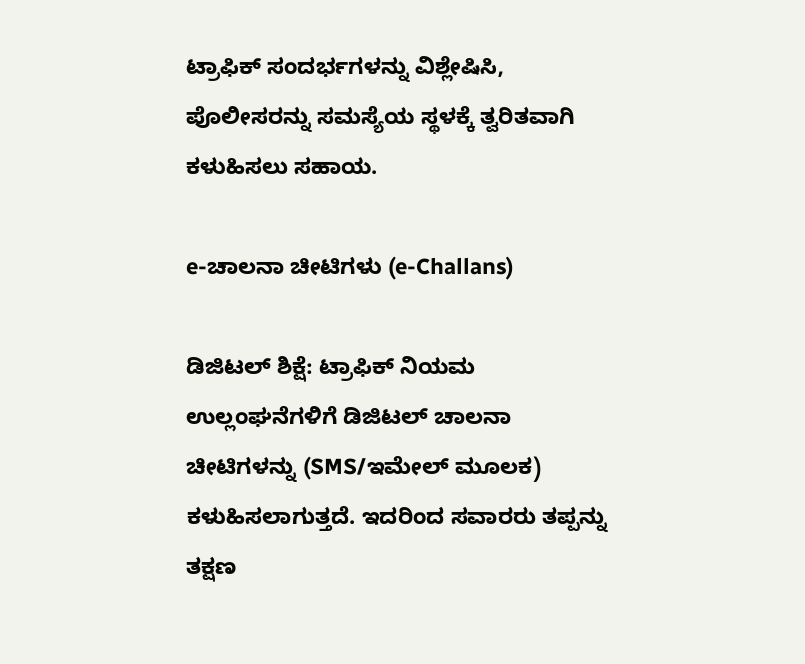ಟ್ರಾಫಿಕ್ ಸಂದರ್ಭಗಳನ್ನು ವಿಶ್ಲೇಷಿಸಿ, ಪೊಲೀಸರನ್ನು ಸಮಸ್ಯೆಯ ಸ್ಥಳಕ್ಕೆ ತ್ವರಿತವಾಗಿ ಕಳುಹಿಸಲು ಸಹಾಯ.

e-ಚಾಲನಾ ಚೀಟಿಗಳು (e-Challans)

ಡಿಜಿಟಲ್ ಶಿಕ್ಷೆ: ಟ್ರಾಫಿಕ್ ನಿಯಮ ಉಲ್ಲಂಘನೆಗಳಿಗೆ ಡಿಜಿಟಲ್ ಚಾಲನಾ ಚೀಟಿಗಳನ್ನು (SMS/ಇಮೇಲ್ ಮೂಲಕ) ಕಳುಹಿಸಲಾಗುತ್ತದೆ. ಇದರಿಂದ ಸವಾರರು ತಪ್ಪನ್ನು ತಕ್ಷಣ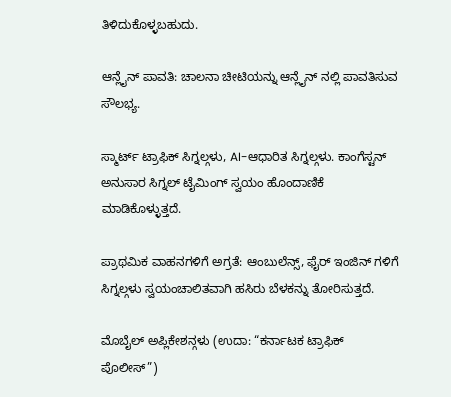ತಿಳಿದುಕೊಳ್ಳಬಹುದು.

ಆನ್ಲೈನ್ ಪಾವತಿ: ಚಾಲನಾ ಚೀಟಿಯನ್ನು ಆನ್ಲೈನ್‌ ನಲ್ಲಿ ಪಾವತಿಸುವ ಸೌಲಭ್ಯ.

ಸ್ಮಾರ್ಟ್ ಟ್ರಾಫಿಕ್ ಸಿಗ್ನಲ್ಗಳು, AI-ಆಧಾರಿತ ಸಿಗ್ನಲ್ಗಳು. ಕಾಂಗೆಸ್ಟನ್ ಅನುಸಾರ ಸಿಗ್ನಲ್ ಟೈಮಿಂಗ್ ಸ್ವಯಂ ಹೊಂದಾಣಿಕೆ ಮಾಡಿಕೊಳ್ಳುತ್ತದೆ.

ಪ್ರಾಥಮಿಕ ವಾಹನಗಳಿಗೆ ಅಗ್ರತೆ: ಆಂಬುಲೆನ್ಸ್, ಫೈರ್ ಇಂಜಿನ್ ಗಳಿಗೆ ಸಿಗ್ನಲ್ಗಳು ಸ್ವಯಂಚಾಲಿತವಾಗಿ ಹಸಿರು ಬೆಳಕನ್ನು ತೋರಿಸುತ್ತದೆ.

ಮೊಬೈಲ್ ಅಪ್ಲಿಕೇಶನ್ಗಳು (ಉದಾ: “ಕರ್ನಾಟಕ ಟ್ರಾಫಿಕ್ ಪೊಲೀಸ್”)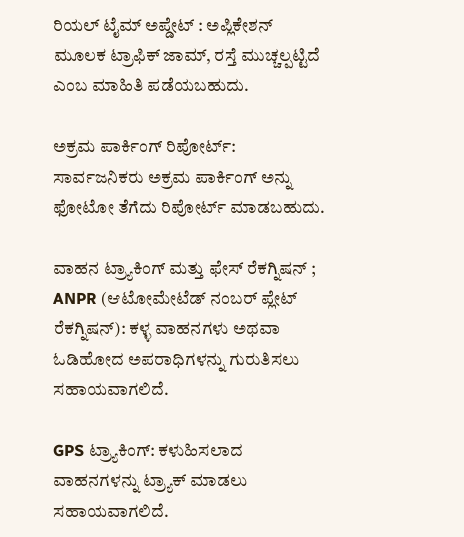ರಿಯಲ್ ಟೈಮ್ ಅಪ್ಡೇಟ್ : ಅಪ್ಲಿಕೇಶನ್ ಮೂಲಕ ಟ್ರಾಫಿಕ್ ಜಾಮ್, ರಸ್ತೆ ಮುಚ್ಚಲ್ಪಟ್ಟಿದೆ ಎಂಬ ಮಾಹಿತಿ ಪಡೆಯಬಹುದು.

ಅಕ್ರಮ ಪಾರ್ಕಿಂಗ್ ರಿಪೋರ್ಟ್: ಸಾರ್ವಜನಿಕರು ಅಕ್ರಮ ಪಾರ್ಕಿಂಗ್ ಅನ್ನು ಫೋಟೋ ತೆಗೆದು ರಿಪೋರ್ಟ್ ಮಾಡಬಹುದು.

ವಾಹನ ಟ್ರ್ಯಾಕಿಂಗ್ ಮತ್ತು ಫೇಸ್ ರೆಕಗ್ನಿಷನ್ ; ANPR (ಆಟೋಮೇಟೆಡ್ ನಂಬರ್ ಪ್ಲೇಟ್ ರೆಕಗ್ನಿಷನ್): ಕಳ್ಳ ವಾಹನಗಳು ಅಥವಾ ಓಡಿಹೋದ ಅಪರಾಧಿಗಳನ್ನು ಗುರುತಿಸಲು ಸಹಾಯವಾಗಲಿದೆ.

GPS ಟ್ರ್ಯಾಕಿಂಗ್: ಕಳುಹಿಸಲಾದ ವಾಹನಗಳನ್ನು ಟ್ರ್ಯಾಕ್ ಮಾಡಲು ಸಹಾಯವಾಗಲಿದೆ.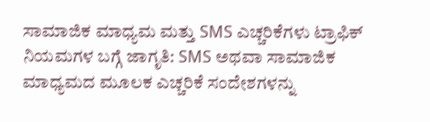ಸಾಮಾಜಿಕ ಮಾಧ್ಯಮ ಮತ್ತು SMS ಎಚ್ಚರಿಕೆಗಳು ಟ್ರಾಫಿಕ್ ನಿಯಮಗಳ ಬಗ್ಗೆ ಜಾಗೃತಿ: SMS ಅಥವಾ ಸಾಮಾಜಿಕ ಮಾಧ್ಯಮದ ಮೂಲಕ ಎಚ್ಚರಿಕೆ ಸಂದೇಶಗಳನ್ನು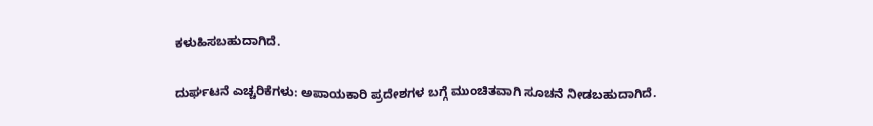ಕಳುಹಿಸಬಹುದಾಗಿದೆ.

ದುರ್ಘಟನೆ ಎಚ್ಚರಿಕೆಗಳು: ಅಪಾಯಕಾರಿ ಪ್ರದೇಶಗಳ ಬಗ್ಗೆ ಮುಂಚಿತವಾಗಿ ಸೂಚನೆ ನೀಡಬಹುದಾಗಿದೆ.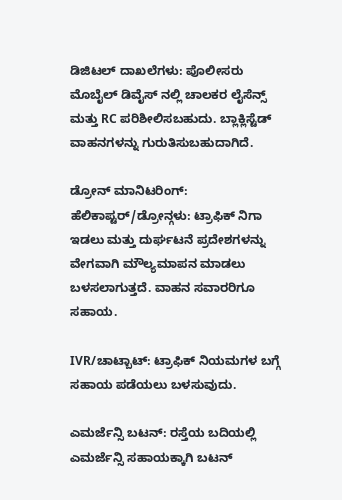ಡಿಜಿಟಲ್ ದಾಖಲೆಗಳು: ಪೊಲೀಸರು ಮೊಬೈಲ್ ಡಿವೈಸ್ ನಲ್ಲಿ ಚಾಲಕರ ಲೈಸೆನ್ಸ್ ಮತ್ತು RC ಪರಿಶೀಲಿಸಬಹುದು. ಬ್ಲಾಕ್ಲಿಸ್ಟೆಡ್ ವಾಹನಗಳನ್ನು ಗುರುತಿಸುಬಹುದಾಗಿದೆ.

ಡ್ರೋನ್ ಮಾನಿಟರಿಂಗ್: ಹೆಲಿಕಾಪ್ಟರ್/ಡ್ರೋನ್ಗಳು: ಟ್ರಾಫಿಕ್ ನಿಗಾ ಇಡಲು ಮತ್ತು ದುರ್ಘಟನೆ ಪ್ರದೇಶಗಳನ್ನು ವೇಗವಾಗಿ ಮೌಲ್ಯಮಾಪನ ಮಾಡಲು ಬಳಸಲಾಗುತ್ತದೆ. ವಾಹನ ಸವಾರರಿಗೂ ಸಹಾಯ.

IVR/ಚಾಟ್ಬಾಟ್: ಟ್ರಾಫಿಕ್ ನಿಯಮಗಳ ಬಗ್ಗೆ ಸಹಾಯ ಪಡೆಯಲು ಬಳಸುವುದು.

ಎಮರ್ಜೆನ್ಸಿ ಬಟನ್: ರಸ್ತೆಯ ಬದಿಯಲ್ಲಿ ಎಮರ್ಜೆನ್ಸಿ ಸಹಾಯಕ್ಕಾಗಿ ಬಟನ್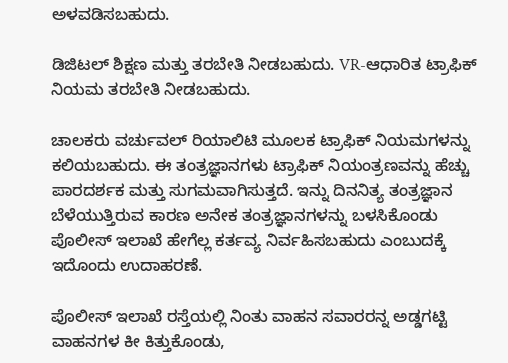ಅಳವಡಿಸಬಹುದು.

ಡಿಜಿಟಲ್ ಶಿಕ್ಷಣ ಮತ್ತು ತರಬೇತಿ ನೀಡಬಹುದು. VR-ಆಧಾರಿತ ಟ್ರಾಫಿಕ್ ನಿಯಮ ತರಬೇತಿ ನೀಡಬಹುದು.

ಚಾಲಕರು ವರ್ಚುವಲ್ ರಿಯಾಲಿಟಿ ಮೂಲಕ ಟ್ರಾಫಿಕ್ ನಿಯಮಗಳನ್ನು ಕಲಿಯಬಹುದು. ಈ ತಂತ್ರಜ್ಞಾನಗಳು ಟ್ರಾಫಿಕ್ ನಿಯಂತ್ರಣವನ್ನು ಹೆಚ್ಚು ಪಾರದರ್ಶಕ ಮತ್ತು ಸುಗಮವಾಗಿಸುತ್ತದೆ. ಇನ್ನು ದಿನನಿತ್ಯ ತಂತ್ರಜ್ಞಾನ ಬೆಳೆಯುತ್ತಿರುವ ಕಾರಣ ಅನೇಕ ತಂತ್ರಜ್ಞಾನಗಳನ್ನು ಬಳಸಿಕೊಂಡು ಪೊಲೀಸ್ ಇಲಾಖೆ ಹೇಗೆಲ್ಲ ಕರ್ತವ್ಯ ನಿರ್ವಹಿಸಬಹುದು ಎಂಬುದಕ್ಕೆ ಇದೊಂದು ಉದಾಹರಣೆ.

ಪೊಲೀಸ್ ಇಲಾಖೆ ರಸ್ತೆಯಲ್ಲಿ ನಿಂತು ವಾಹನ ಸವಾರರನ್ನ ಅಡ್ಡಗಟ್ಟಿ ವಾಹನಗಳ ಕೀ ಕಿತ್ತುಕೊಂಡು,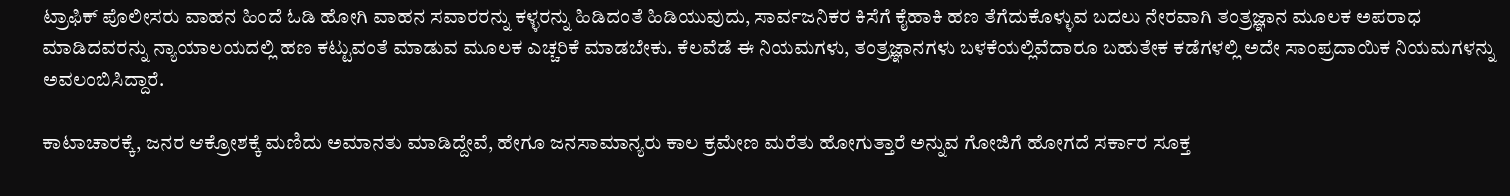ಟ್ರಾಫಿಕ್ ಪೊಲೀಸರು ವಾಹನ ಹಿಂದೆ ಓಡಿ ಹೋಗಿ ವಾಹನ ಸವಾರರನ್ನು ಕಳ್ಳರನ್ನು ಹಿಡಿದಂತೆ ಹಿಡಿಯುವುದು, ಸಾರ್ವಜನಿಕರ ಕಿಸೆಗೆ ಕೈಹಾಕಿ ಹಣ ತೆಗೆದುಕೊಳ್ಳುವ ಬದಲು ನೇರವಾಗಿ ತಂತ್ರಜ್ಞಾನ ಮೂಲಕ ಅಪರಾಧ ಮಾಡಿದವರನ್ನು ನ್ಯಾಯಾಲಯದಲ್ಲಿ ಹಣ ಕಟ್ಟುವಂತೆ ಮಾಡುವ ಮೂಲಕ ಎಚ್ಚರಿಕೆ ಮಾಡಬೇಕು. ಕೆಲವೆಡೆ ಈ ನಿಯಮಗಳು, ತಂತ್ರಜ್ಞಾನಗಳು ಬಳಕೆಯಲ್ಲಿವೆದಾರೂ ಬಹುತೇಕ ಕಡೆಗಳಲ್ಲಿ ಅದೇ ಸಾಂಪ್ರದಾಯಿಕ ನಿಯಮಗಳನ್ನು ಅವಲಂಬಿಸಿದ್ದಾರೆ.

ಕಾಟಾಚಾರಕ್ಕೆ, ಜನರ ಆಕ್ರೋಶಕ್ಕೆ ಮಣಿದು ಅಮಾನತು ಮಾಡಿದ್ದೇವೆ, ಹೇಗೂ ಜನಸಾಮಾನ್ಯರು ಕಾಲ ಕ್ರಮೇಣ ಮರೆತು ಹೋಗುತ್ತಾರೆ ಅನ್ನುವ ಗೋಜಿಗೆ ಹೋಗದೆ ಸರ್ಕಾರ ಸೂಕ್ತ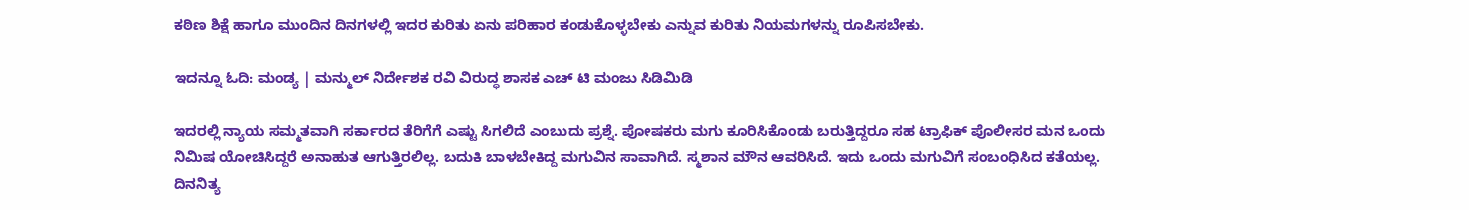ಕಠಿಣ ಶಿಕ್ಷೆ ಹಾಗೂ ಮುಂದಿನ ದಿನಗಳಲ್ಲಿ ಇದರ ಕುರಿತು ಏನು ಪರಿಹಾರ ಕಂಡುಕೊಳ್ಳಬೇಕು ಎನ್ನುವ ಕುರಿತು ನಿಯಮಗಳನ್ನು ರೂಪಿಸಬೇಕು.

ಇದನ್ನೂ ಓದಿ: ಮಂಡ್ಯ | ಮನ್ಮುಲ್ ನಿರ್ದೇಶಕ ರವಿ ವಿರುದ್ಧ ಶಾಸಕ ಎಚ್ ಟಿ ಮಂಜು ಸಿಡಿಮಿಡಿ

ಇದರಲ್ಲಿ ನ್ಯಾಯ ಸಮ್ಮತವಾಗಿ ಸರ್ಕಾರದ ತೆರಿಗೆಗೆ ಎಷ್ಟು ಸಿಗಲಿದೆ ಎಂಬುದು ಪ್ರಶ್ನೆ. ಪೋಷಕರು ಮಗು ಕೂರಿಸಿಕೊಂಡು ಬರುತ್ತಿದ್ದರೂ ಸಹ ಟ್ರಾಫಿಕ್ ಪೊಲೀಸರ ಮನ ಒಂದು ನಿಮಿಷ ಯೋಚಿಸಿದ್ದರೆ ಅನಾಹುತ ಆಗುತ್ತಿರಲಿಲ್ಲ. ಬದುಕಿ ಬಾಳಬೇಕಿದ್ದ ಮಗುವಿನ ಸಾವಾಗಿದೆ. ಸ್ಮಶಾನ ಮೌನ ಆವರಿಸಿದೆ. ಇದು ಒಂದು ಮಗುವಿಗೆ ಸಂಬಂಧಿಸಿದ ಕತೆಯಲ್ಲ. ದಿನನಿತ್ಯ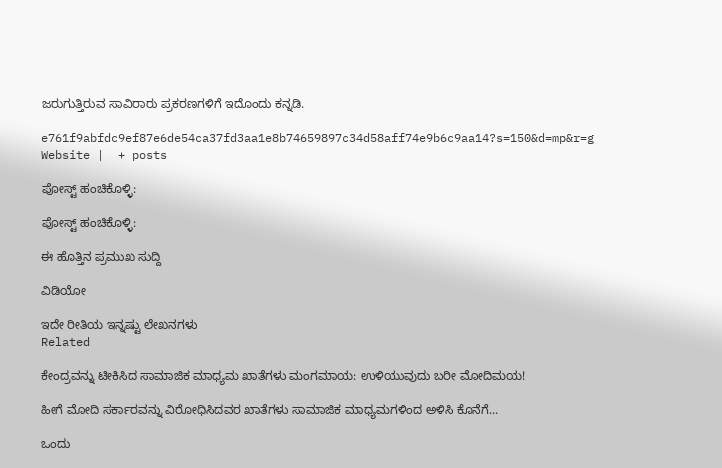ಜರುಗುತ್ತಿರುವ ಸಾವಿರಾರು ಪ್ರಕರಣಗಳಿಗೆ ಇದೊಂದು ಕನ್ನಡಿ.

e761f9abfdc9ef87e6de54ca37fd3aa1e8b74659897c34d58aff74e9b6c9aa14?s=150&d=mp&r=g
Website |  + posts

ಪೋಸ್ಟ್ ಹಂಚಿಕೊಳ್ಳಿ:

ಪೋಸ್ಟ್ ಹಂಚಿಕೊಳ್ಳಿ:

ಈ ಹೊತ್ತಿನ ಪ್ರಮುಖ ಸುದ್ದಿ

ವಿಡಿಯೋ

ಇದೇ ರೀತಿಯ ಇನ್ನಷ್ಟು ಲೇಖನಗಳು
Related

ಕೇಂದ್ರವನ್ನು ಟೀಕಿಸಿದ ಸಾಮಾಜಿಕ ಮಾಧ್ಯಮ ಖಾತೆಗಳು ಮಂಗಮಾಯ: ಉಳಿಯುವುದು ಬರೀ ಮೋದಿಮಯ!

ಹೀಗೆ ಮೋದಿ ಸರ್ಕಾರವನ್ನು ವಿರೋಧಿಸಿದವರ ಖಾತೆಗಳು ಸಾಮಾಜಿಕ ಮಾಧ್ಯಮಗಳಿಂದ ಅಳಿಸಿ ಕೊನೆಗೆ...

ಒಂದು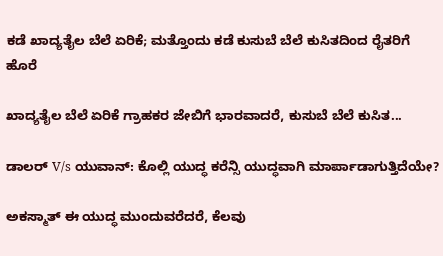ಕಡೆ ಖಾದ್ಯತೈಲ ಬೆಲೆ ಏರಿಕೆ; ಮತ್ತೊಂದು ಕಡೆ ಕುಸುಬೆ ಬೆಲೆ ಕುಸಿತದಿಂದ ರೈತರಿಗೆ ಹೊರೆ

ಖಾದ್ಯತೈಲ ಬೆಲೆ ಏರಿಕೆ ಗ್ರಾಹಕರ ಜೇಬಿಗೆ ಭಾರವಾದರೆ, ಕುಸುಬೆ ಬೆಲೆ ಕುಸಿತ...

ಡಾಲರ್ V/s ಯುವಾನ್: ಕೊಲ್ಲಿ ಯುದ್ಧ ಕರೆನ್ಸಿ ಯುದ್ಧವಾಗಿ ಮಾರ್ಪಾಡಾಗುತ್ತಿದೆಯೇ?

ಅಕಸ್ಮಾತ್ ಈ ಯುದ್ಧ ಮುಂದುವರೆದರೆ, ಕೆಲವು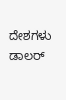ದೇಶಗಳು ಡಾಲರ್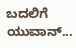ಬದಲಿಗೆ ಯುವಾನ್...